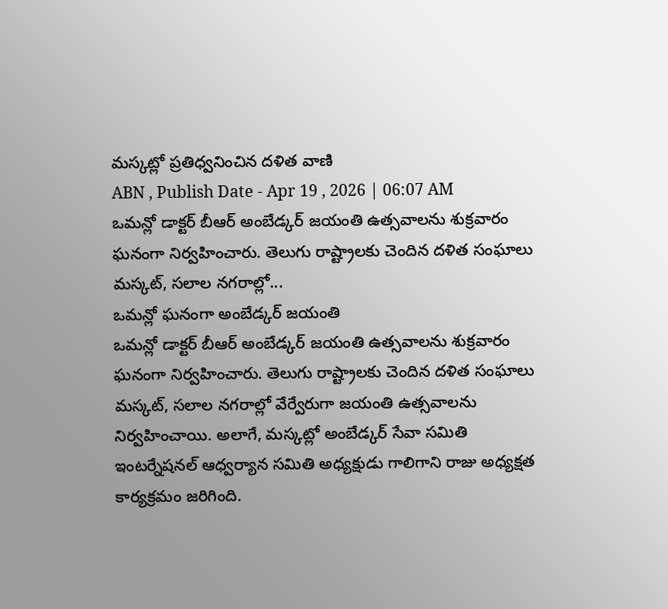మస్కట్లో ప్రతిధ్వనించిన దళిత వాణి
ABN , Publish Date - Apr 19 , 2026 | 06:07 AM
ఒమన్లో డాక్టర్ బీఆర్ అంబేడ్కర్ జయంతి ఉత్సవాలను శుక్రవారం ఘనంగా నిర్వహించారు. తెలుగు రాష్ట్రాలకు చెందిన దళిత సంఘాలు మస్కట్, సలాల నగరాల్లో...
ఒమన్లో ఘనంగా అంబేడ్కర్ జయంతి
ఒమన్లో డాక్టర్ బీఆర్ అంబేడ్కర్ జయంతి ఉత్సవాలను శుక్రవారం ఘనంగా నిర్వహించారు. తెలుగు రాష్ట్రాలకు చెందిన దళిత సంఘాలు మస్కట్, సలాల నగరాల్లో వేర్వేరుగా జయంతి ఉత్సవాలను నిర్వహించాయి. అలాగే, మస్కట్లో అంబేడ్కర్ సేవా సమితి ఇంటర్నేషనల్ ఆధ్వర్యాన సమితి అధ్యక్షుడు గాలిగాని రాజు అధ్యక్షత కార్యక్రమం జరిగింది.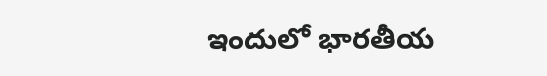ఇందులో భారతీయ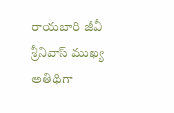రాయబారి జీవీ శ్రీనివాస్ ముఖ్య అతిథిగా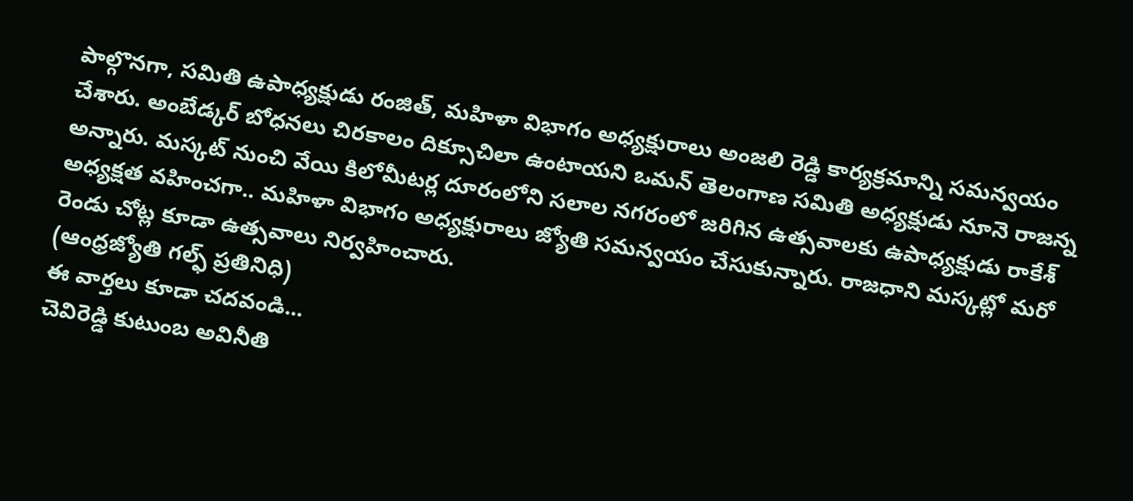పాల్గొనగా, సమితి ఉపాధ్యక్షుడు రంజిత్, మహిళా విభాగం అధ్యక్షురాలు అంజలి రెడ్డి కార్యక్రమాన్ని సమన్వయం చేశారు. అంబేడ్కర్ బోధనలు చిరకాలం దిక్సూచిలా ఉంటాయని ఒమన్ తెలంగాణ సమితి అధ్యక్షుడు నూనె రాజన్న అన్నారు. మస్కట్ నుంచి వేయి కిలోమీటర్ల దూరంలోని సలాల నగరంలో జరిగిన ఉత్సవాలకు ఉపాధ్యక్షుడు రాకేశ్ అధ్యక్షత వహించగా.. మహిళా విభాగం అధ్యక్షురాలు జ్యోతి సమన్వయం చేసుకున్నారు. రాజధాని మస్కట్లో మరో రెండు చోట్ల కూడా ఉత్సవాలు నిర్వహించారు.
(ఆంధ్రజ్యోతి గల్ఫ్ ప్రతినిధి)
ఈ వార్తలు కూడా చదవండి...
చెవిరెడ్డి కుటుంబ అవినీతి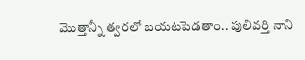మెుత్తాన్నీ త్వరలో బయటపెడతాం.. పులివర్తి నాని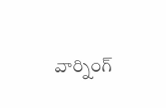వార్నింగ్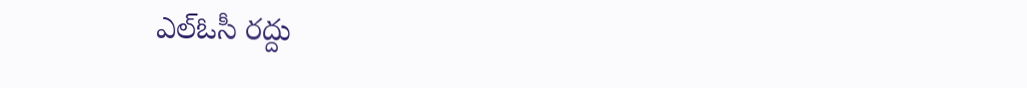ఎల్ఓసీ రద్దు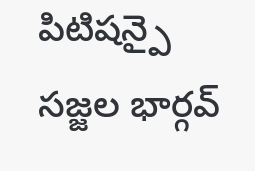పిటిషన్పై సజ్జల భార్గవ్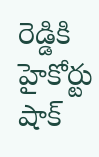రెడ్డికి హైకోర్టు షాక్